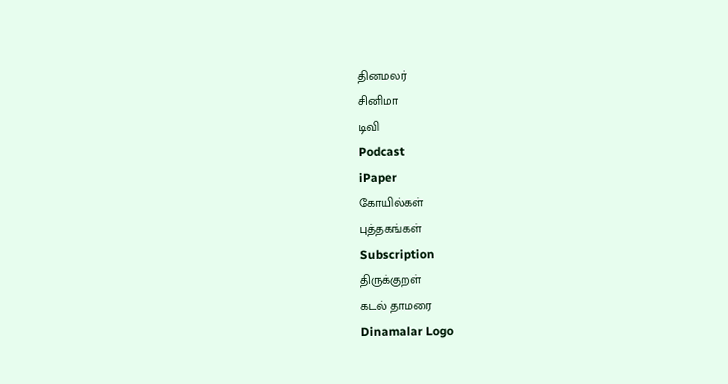தினமலர்
சினிமா
டிவி
Podcast
iPaper
கோயில்கள்
புத்தகங்கள்
Subscription
திருக்குறள்
கடல் தாமரை
Dinamalar Logo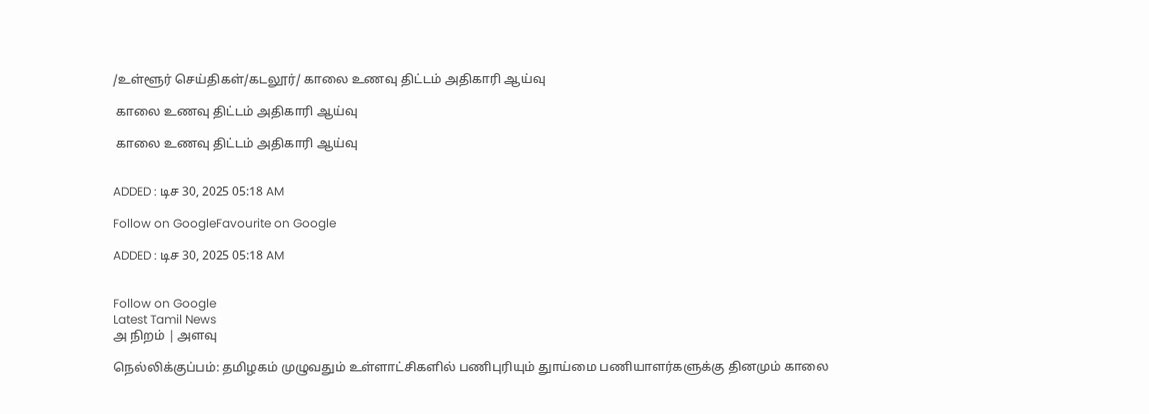/உள்ளூர் செய்திகள்/கடலூர்/ காலை உணவு திட்டம் அதிகாரி ஆய்வு

 காலை உணவு திட்டம் அதிகாரி ஆய்வு

 காலை உணவு திட்டம் அதிகாரி ஆய்வு


ADDED : டிச 30, 2025 05:18 AM

Follow on GoogleFavourite on Google

ADDED : டிச 30, 2025 05:18 AM


Follow on Google
Latest Tamil News
அ நிறம் | அளவு

நெல்லிக்குப்பம்: தமிழகம் முழுவதும் உள்ளாட்சிகளில் பணிபுரியும் துாய்மை பணியாளர்களுக்கு தினமும் காலை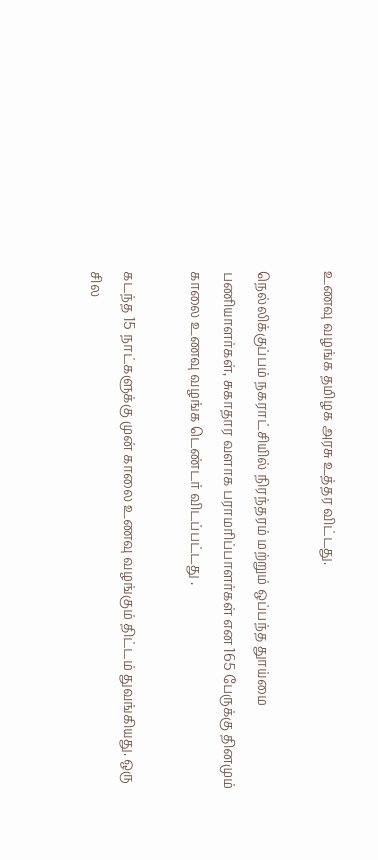உணவு வழங்க தமிழக அரசு உத்தர விட்டது.

நெல்லிக்குப்பம் நகராட்சியில் நிரந்தரம் மற்றும் ஒப்பந்த துாய்மை பணியாளர்கள், சுகாதார வளாக பராமரிப்பாளர்கள் என 165 பேருக்கு தினமும் காலை உணவு வழங்க டெண்டர் விடப்பட்டது .

கடந்த 15 நாட்களுக்கு முன் காலை உணவு வழங்கும் திட்டம் துவங்கியது. ஒரு சில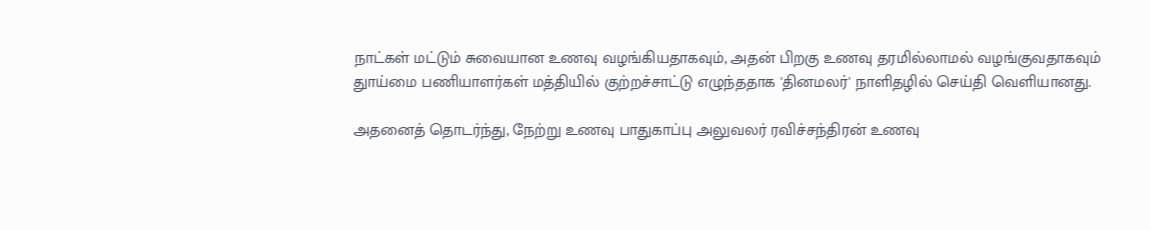நாட்கள் மட்டும் சுவையான உணவு வழங்கியதாகவும், அதன் பிறகு உணவு தரமில்லாமல் வழங்குவதாகவும் துாய்மை பணியாளர்கள் மத்தியில் குற்றச்சாட்டு எழுந்ததாக 'தினமலர்' நாளிதழில் செய்தி வெளியானது.

அதனைத் தொடர்ந்து, நேற்று உணவு பாதுகாப்பு அலுவலர் ரவிச்சந்திரன் உணவு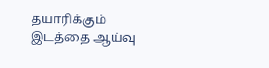தயாரிக்கும் இடத்தை ஆய்வு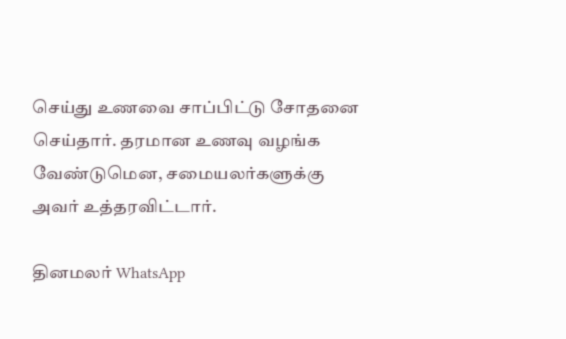செய்து உணவை சாப்பிட்டு சோதனை செய்தார். தரமான உணவு வழங்க வேண்டுமென, சமையலர்களுக்கு அவர் உத்தரவிட்டார்.

தினமலர் WhatsApp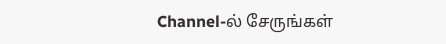Channel-ல் சேருங்கள்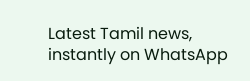Latest Tamil news, instantly on WhatsApp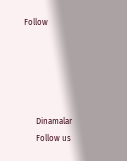Follow





      Dinamalar
      Follow us